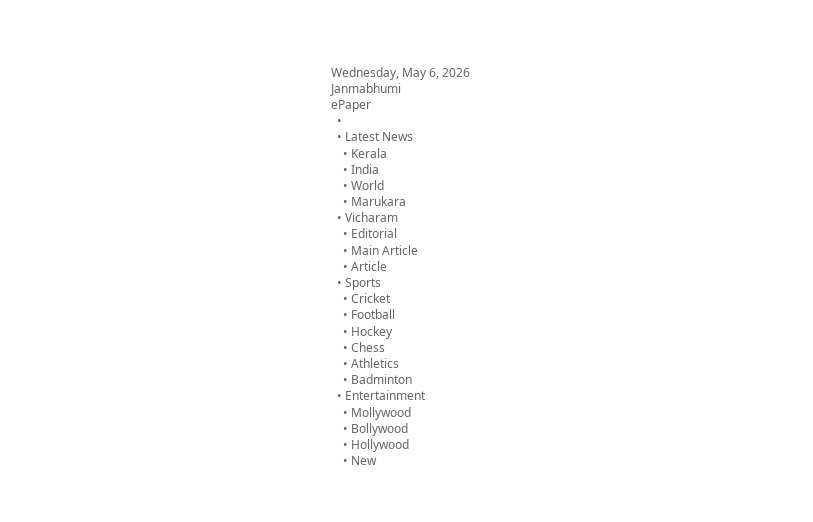Wednesday, May 6, 2026
Janmabhumi
ePaper
  •
  • Latest News
    • Kerala
    • India
    • World
    • Marukara
  • Vicharam
    • Editorial
    • Main Article
    • Article
  • Sports
    • Cricket
    • Football
    • Hockey
    • Chess
    • Athletics
    • Badminton
  • Entertainment
    • Mollywood
    • Bollywood
    • Hollywood
    • New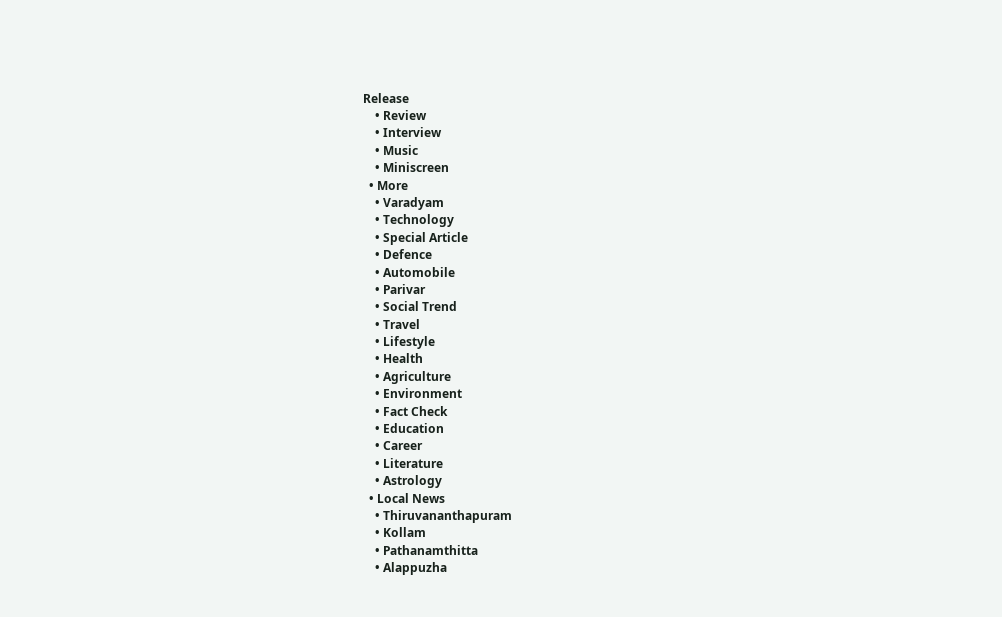Release
    • Review
    • Interview
    • Music
    • Miniscreen
  • More
    • Varadyam
    • Technology
    • Special Article
    • Defence
    • Automobile
    • Parivar
    • Social Trend
    • Travel
    • Lifestyle
    • Health
    • Agriculture
    • Environment
    • Fact Check
    • Education
    • Career
    • Literature
    • Astrology
  • Local News
    • Thiruvananthapuram
    • Kollam
    • Pathanamthitta
    • Alappuzha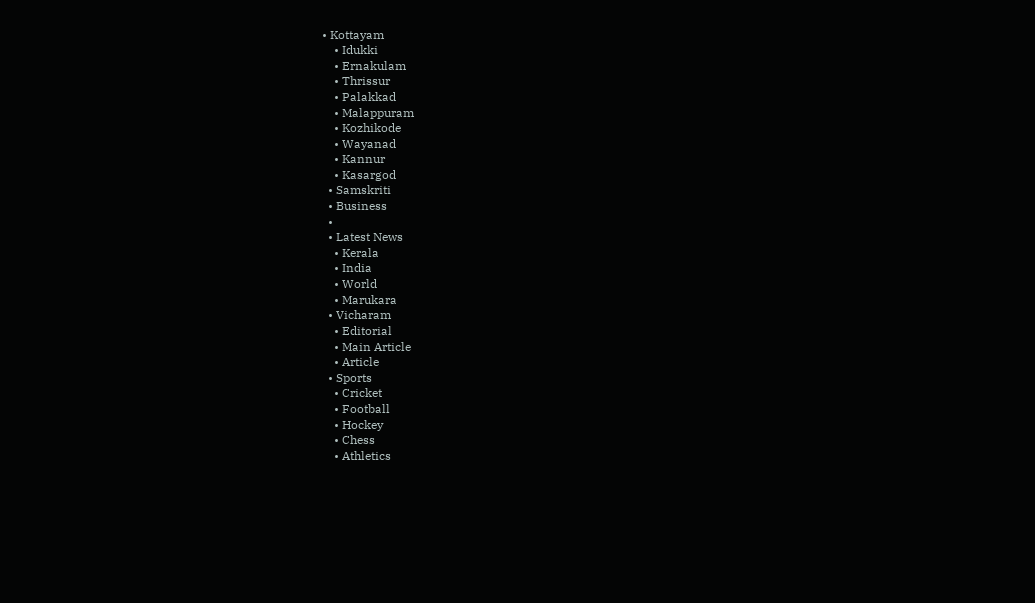• Kottayam
    • Idukki
    • Ernakulam
    • Thrissur
    • Palakkad
    • Malappuram
    • Kozhikode
    • Wayanad
    • Kannur
    • Kasargod
  • Samskriti
  • Business
  •
  • Latest News
    • Kerala
    • India
    • World
    • Marukara
  • Vicharam
    • Editorial
    • Main Article
    • Article
  • Sports
    • Cricket
    • Football
    • Hockey
    • Chess
    • Athletics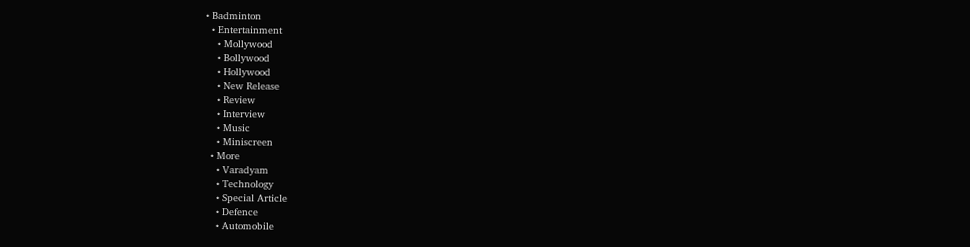• Badminton
  • Entertainment
    • Mollywood
    • Bollywood
    • Hollywood
    • New Release
    • Review
    • Interview
    • Music
    • Miniscreen
  • More
    • Varadyam
    • Technology
    • Special Article
    • Defence
    • Automobile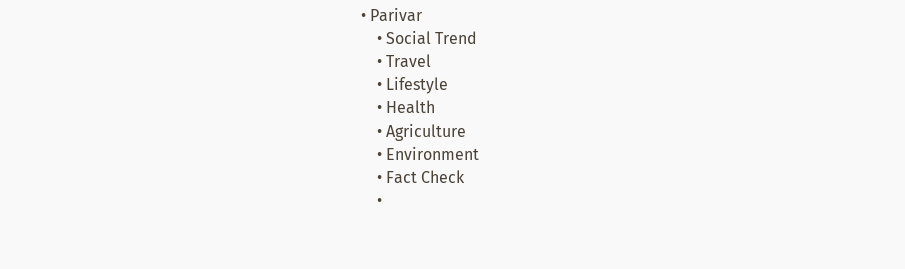• Parivar
    • Social Trend
    • Travel
    • Lifestyle
    • Health
    • Agriculture
    • Environment
    • Fact Check
    •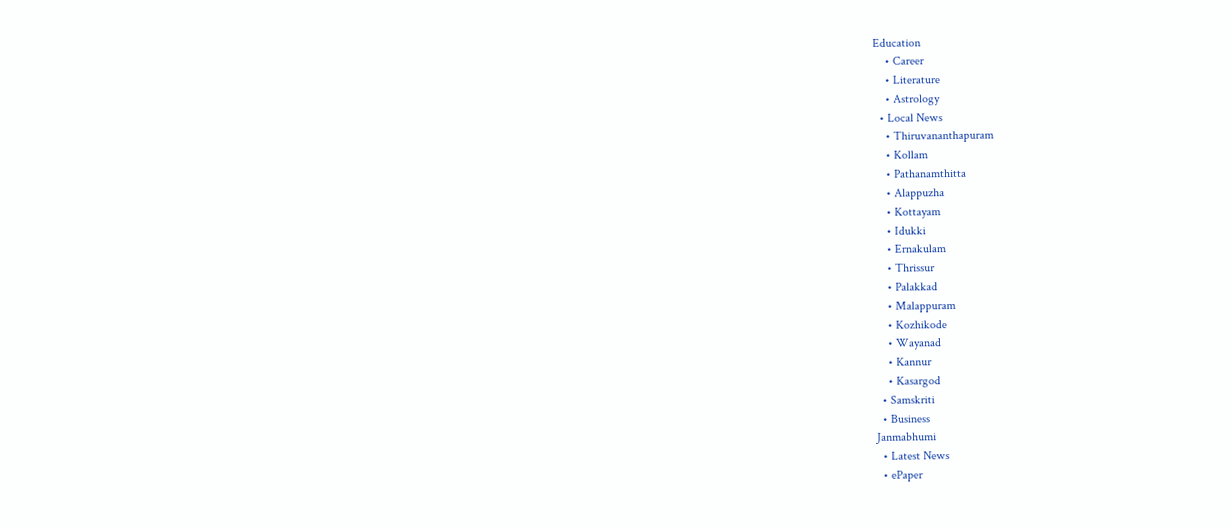Education
    • Career
    • Literature
    • Astrology
  • Local News
    • Thiruvananthapuram
    • Kollam
    • Pathanamthitta
    • Alappuzha
    • Kottayam
    • Idukki
    • Ernakulam
    • Thrissur
    • Palakkad
    • Malappuram
    • Kozhikode
    • Wayanad
    • Kannur
    • Kasargod
  • Samskriti
  • Business
Janmabhumi
  • Latest News
  • ePaper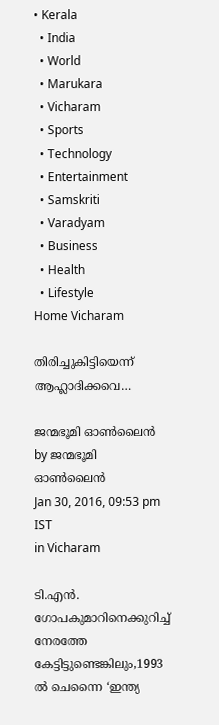• Kerala
  • India
  • World
  • Marukara
  • Vicharam
  • Sports
  • Technology
  • Entertainment
  • Samskriti
  • Varadyam
  • Business
  • Health
  • Lifestyle
Home Vicharam

തിരിച്ചുകിട്ടിയെന്ന് ആഹ്ലാദിക്കവെ…

ജന്മഭൂമി ഓണ്‍ലൈന്‍ by ജന്മഭൂമി ഓണ്‍ലൈന്‍
Jan 30, 2016, 09:53 pm IST
in Vicharam

ടി.എന്‍. ഗോപകുമാറിനെക്കുറിച്ച് നേരത്തേ കേട്ടിട്ടുണ്ടെങ്കിലും,1993 ല്‍ ചെന്നൈ ‘ഇന്ത്യ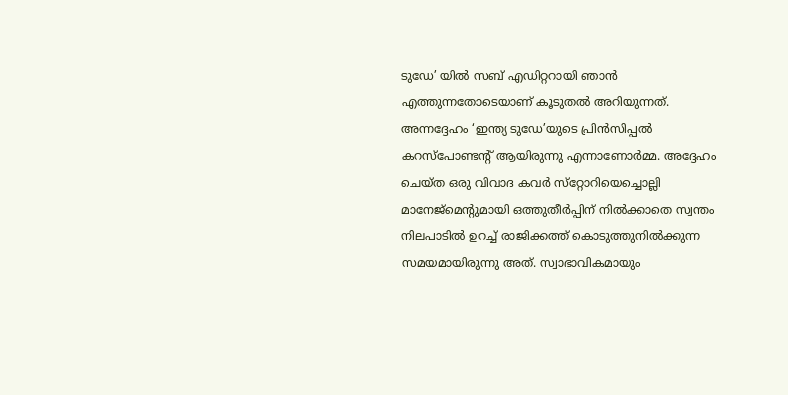ടുഡേ’ യില്‍ സബ് എഡിറ്ററായി ഞാന്‍ എത്തുന്നതോടെയാണ് കൂടുതല്‍ അറിയുന്നത്. അന്നദ്ദേഹം ‘ഇന്ത്യ ടുഡേ’യുടെ പ്രിന്‍സിപ്പല്‍ കറസ്‌പോണ്ടന്റ് ആയിരുന്നു എന്നാണോര്‍മ്മ. അദ്ദേഹം ചെയ്ത ഒരു വിവാദ കവര്‍ സ്‌റ്റോറിയെച്ചൊല്ലി മാനേജ്‌മെന്റുമായി ഒത്തുതീര്‍പ്പിന് നില്‍ക്കാതെ സ്വന്തം നിലപാടില്‍ ഉറച്ച് രാജിക്കത്ത് കൊടുത്തുനില്‍ക്കുന്ന സമയമായിരുന്നു അത്. സ്വാഭാവികമായും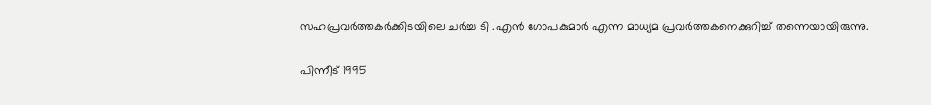സഹപ്രവര്‍ത്തകര്‍ക്കിടയിലെ ചര്‍ച്ച ടി .എന്‍ ഗോപകുമാര്‍ എന്ന മാധ്യമ പ്രവര്‍ത്തകനെക്കുറിച്ച് തന്നെയായിരുന്നു.

പിന്നീട് 1995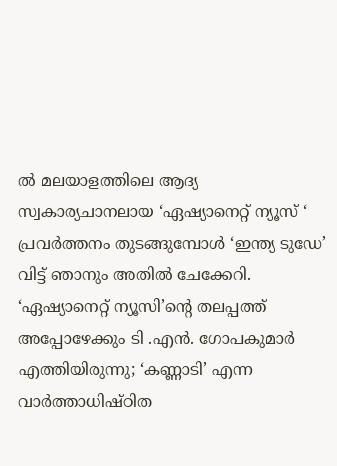ല്‍ മലയാളത്തിലെ ആദ്യ സ്വകാര്യചാനലായ ‘ഏഷ്യാനെറ്റ് ന്യൂസ് ‘ പ്രവര്‍ത്തനം തുടങ്ങുമ്പോള്‍ ‘ഇന്ത്യ ടുഡേ’ വിട്ട് ഞാനും അതില്‍ ചേക്കേറി. ‘ഏഷ്യാനെറ്റ് ന്യൂസി’ന്റെ തലപ്പത്ത് അപ്പോഴേക്കും ടി .എന്‍. ഗോപകുമാര്‍ എത്തിയിരുന്നു; ‘കണ്ണാടി’ എന്ന വാര്‍ത്താധിഷ്ഠിത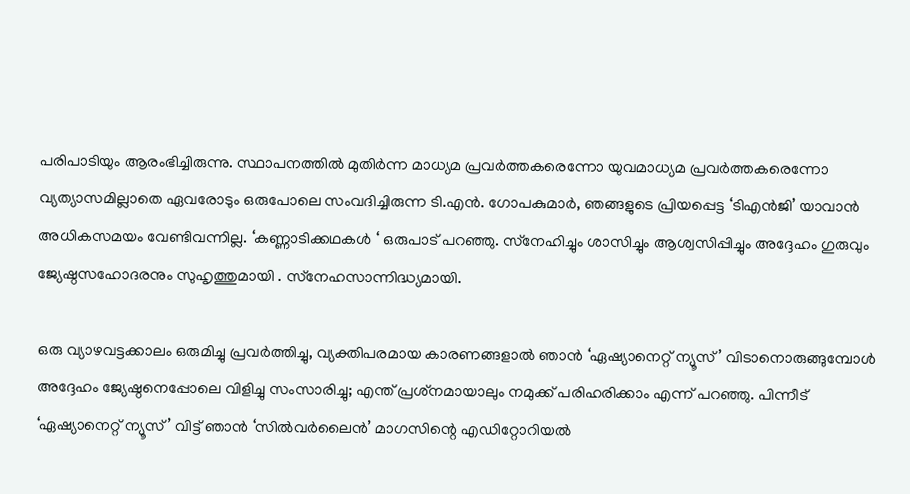പരിപാടിയും ആരംഭിച്ചിരുന്നു. സ്ഥാപനത്തില്‍ മുതിര്‍ന്ന മാധ്യമ പ്രവര്‍ത്തകരെന്നോ യുവമാധ്യമ പ്രവര്‍ത്തകരെന്നോ വ്യത്യാസമില്ലാതെ ഏവരോടും ഒരുപോലെ സംവദിച്ചിരുന്ന ടി.എന്‍. ഗോപകുമാര്‍, ഞങ്ങളുടെ പ്രിയപ്പെട്ട ‘ടിഎന്‍ജി’ യാവാന്‍ അധികസമയം വേണ്ടിവന്നില്ല. ‘കണ്ണാടിക്കഥകള്‍ ‘ ഒരുപാട് പറഞ്ഞു. സ്‌നേഹിച്ചും ശാസിച്ചും ആശ്വസിപ്പിച്ചും അദ്ദേഹം ഗുരുവും ജ്യേഷ്ഠസഹോദരനും സുഹൃത്തുമായി . സ്‌നേഹസാന്നിദ്ധ്യമായി.

ഒരു വ്യാഴവട്ടക്കാലം ഒരുമിച്ചു പ്രവര്‍ത്തിച്ചു, വ്യക്തിപരമായ കാരണങ്ങളാല്‍ ഞാന്‍ ‘ഏഷ്യാനെറ്റ് ന്യൂസ്’ വിടാനൊരുങ്ങുമ്പോള്‍ അദ്ദേഹം ജ്യേഷ്ഠനെപ്പോലെ വിളിച്ചു സംസാരിച്ചു; എന്ത് പ്രശ്‌നമായാലും നമുക്ക് പരിഹരിക്കാം എന്ന് പറഞ്ഞു. പിന്നീട് ‘ഏഷ്യാനെറ്റ് ന്യൂസ്’ വിട്ട് ഞാന്‍ ‘സില്‍വര്‍ലൈന്‍’ മാഗസിന്റെ എഡിറ്റോറിയല്‍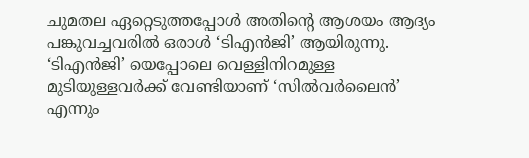ചുമതല ഏറ്റെടുത്തപ്പോള്‍ അതിന്റെ ആശയം ആദ്യം പങ്കുവച്ചവരില്‍ ഒരാള്‍ ‘ടിഎന്‍ജി’ ആയിരുന്നു. ‘ടിഎന്‍ജി’ യെപ്പോലെ വെള്ളിനിറമുള്ള മുടിയുള്ളവര്‍ക്ക് വേണ്ടിയാണ് ‘സില്‍വര്‍ലൈന്‍’ എന്നും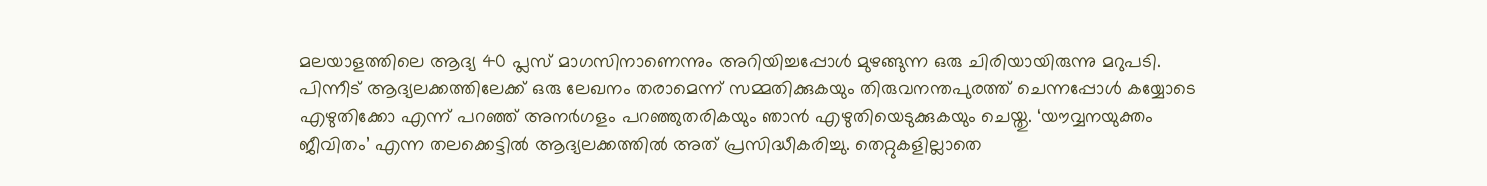മലയാളത്തിലെ ആദ്യ 40 പ്ലസ് മാഗസിനാണെന്നും അറിയിച്ചപ്പോള്‍ മുഴങ്ങുന്ന ഒരു ചിരിയായിരുന്നു മറുപടി. പിന്നീട് ആദ്യലക്കത്തിലേക്ക് ഒരു ലേഖനം തരാമെന്ന് സമ്മതിക്കുകയും തിരുവനന്തപുരത്ത് ചെന്നപ്പോള്‍ കയ്യോടെ എഴുതിക്കോ എന്ന് പറഞ്ഞ് അനര്‍ഗളം പറഞ്ഞുതരികയും ഞാന്‍ എഴുതിയെടുക്കുകയും ചെയ്തു. ‘യൗവ്വനയുക്തം ജീവിതം’ എന്ന തലക്കെട്ടില്‍ ആദ്യലക്കത്തില്‍ അത് പ്രസിദ്ധീകരിച്ചു. തെറ്റുകളില്ലാതെ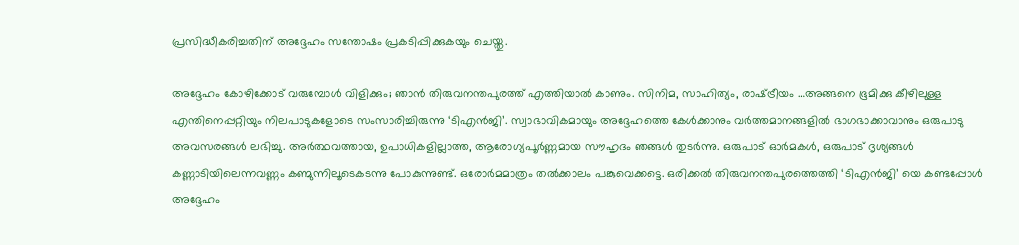പ്രസിദ്ധീകരിച്ചതിന് അദ്ദേഹം സന്തോഷം പ്രകടിപ്പിക്കുകയും ചെയ്തു.

അദ്ദേഹം കോഴിക്കോട് വരുമ്പോള്‍ വിളിക്കും; ഞാന്‍ തിരുവനന്തപുരത്ത് എത്തിയാല്‍ കാണും. സിനിമ, സാഹിത്യം, രാഷ്‌ട്രീയം …അങ്ങനെ ഭൂമിക്കു കീഴിലുള്ള എന്തിനെപ്പറ്റിയും നിലപാടുകളോടെ സംസാരിച്ചിരുന്നു ‘ടിഎന്‍ജി’. സ്വാഭാവികമായും അദ്ദേഹത്തെ കേള്‍ക്കാനും വര്‍ത്തമാനങ്ങളില്‍ ഭാഗഭാക്കാവാനും ഒരുപാടു അവസരങ്ങള്‍ ലഭിച്ചു. അര്‍ത്ഥവത്തായ, ഉപാധികളില്ലാത്ത, ആരോഗ്യപൂര്‍ണ്ണമായ സൗഹൃദം ഞങ്ങള്‍ തുടര്‍ന്നു. ഒരുപാട് ഓര്‍മകള്‍, ഒരുപാട് ദൃശ്യങ്ങള്‍ കണ്ണാടിയിലെന്നവണ്ണം കണ്മുന്നിലൂടെകടന്നു പോകുന്നുണ്ട്. ഒരോര്‍മമാത്രം തല്‍ക്കാലം പങ്കുവെക്കട്ടെ. ഒരിക്കല്‍ തിരുവനന്തപുരത്തെത്തി ‘ടിഎന്‍ജി’ യെ കണ്ടപ്പോള്‍ അദ്ദേഹം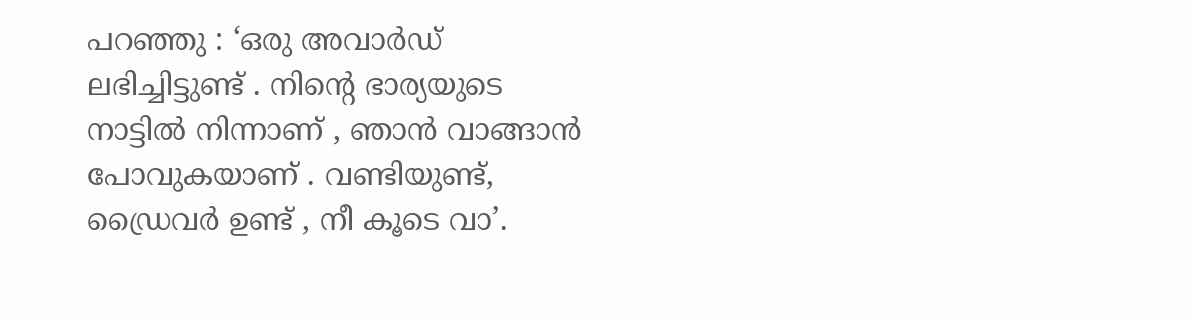പറഞ്ഞു : ‘ഒരു അവാര്‍ഡ് ലഭിച്ചിട്ടുണ്ട് . നിന്റെ ഭാര്യയുടെ നാട്ടില്‍ നിന്നാണ് , ഞാന്‍ വാങ്ങാന്‍ പോവുകയാണ് . വണ്ടിയുണ്ട്, ഡ്രൈവര്‍ ഉണ്ട് , നീ കൂടെ വാ’.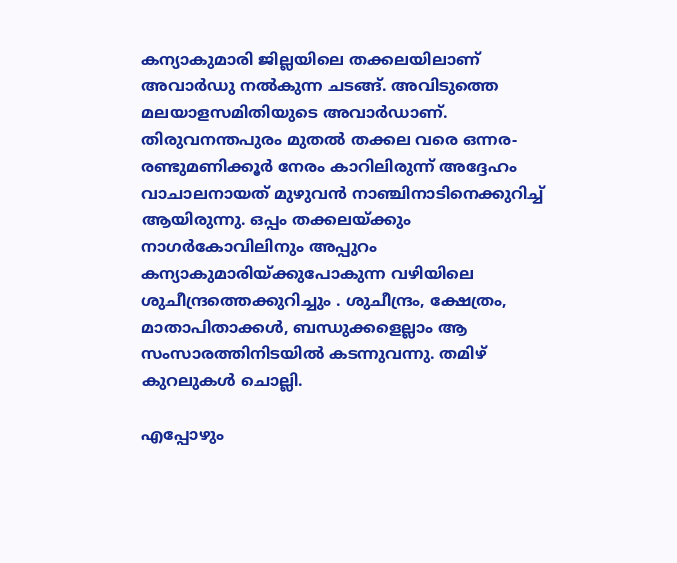കന്യാകുമാരി ജില്ലയിലെ തക്കലയിലാണ് അവാര്‍ഡു നല്‍കുന്ന ചടങ്ങ്. അവിടുത്തെ മലയാളസമിതിയുടെ അവാര്‍ഡാണ്. തിരുവനന്തപുരം മുതല്‍ തക്കല വരെ ഒന്നര-രണ്ടുമണിക്കൂര്‍ നേരം കാറിലിരുന്ന് അദ്ദേഹം വാചാലനായത് മുഴുവന്‍ നാഞ്ചിനാടിനെക്കുറിച്ച് ആയിരുന്നു. ഒപ്പം തക്കലയ്‌ക്കും നാഗര്‍കോവിലിനും അപ്പുറം കന്യാകുമാരിയ്‌ക്കുപോകുന്ന വഴിയിലെ ശുചീന്ദ്രത്തെക്കുറിച്ചും . ശുചീന്ദ്രം, ക്ഷേത്രം, മാതാപിതാക്കള്‍, ബന്ധുക്കളെല്ലാം ആ സംസാരത്തിനിടയില്‍ കടന്നുവന്നു. തമിഴ് കുറലുകള്‍ ചൊല്ലി.

എപ്പോഴും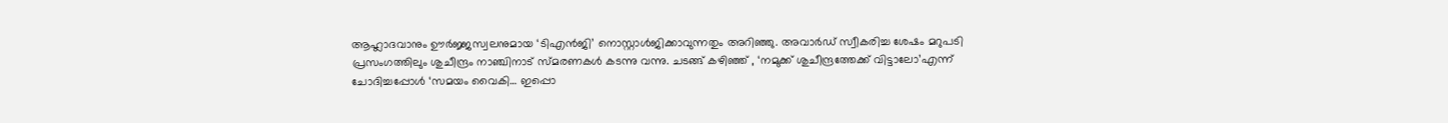ആഹ്ലാദവാനും ഊര്‍ജ്ജസ്വലനുമായ ‘ടിഎന്‍ജി’ നൊസ്റ്റാള്‍ജിക്കാവുന്നതും അറിഞ്ഞു. അവാര്‍ഡ് സ്വീകരിച്ച ശേഷം മറുപടി പ്രസംഗത്തിലും ശുചീന്ദ്രം നാഞ്ചിനാട് സ്മരണകള്‍ കടന്നു വന്നു. ചടങ്ങ് കഴിഞ്ഞ് , ‘നമുക്ക് ശുചീന്ദ്രത്തേക്ക് വിട്ടാലോ’എന്ന് ചോദിച്ചപ്പോള്‍ ‘സമയം വൈകി… ഇപ്പൊ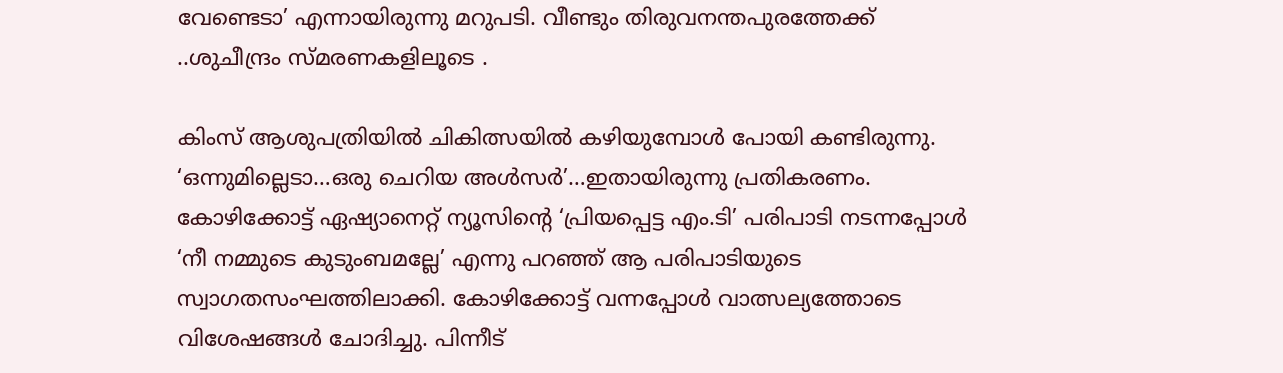വേണ്ടെടാ’ എന്നായിരുന്നു മറുപടി. വീണ്ടും തിരുവനന്തപുരത്തേക്ക് ..ശുചീന്ദ്രം സ്മരണകളിലൂടെ .

കിംസ് ആശുപത്രിയില്‍ ചികിത്സയില്‍ കഴിയുമ്പോള്‍ പോയി കണ്ടിരുന്നു. ‘ഒന്നുമില്ലെടാ…ഒരു ചെറിയ അള്‍സര്‍’…ഇതായിരുന്നു പ്രതികരണം. കോഴിക്കോട്ട് ഏഷ്യാനെറ്റ് ന്യൂസിന്റെ ‘പ്രിയപ്പെട്ട എം.ടി’ പരിപാടി നടന്നപ്പോള്‍ ‘നീ നമ്മുടെ കുടുംബമല്ലേ’ എന്നു പറഞ്ഞ് ആ പരിപാടിയുടെ സ്വാഗതസംഘത്തിലാക്കി. കോഴിക്കോട്ട് വന്നപ്പോള്‍ വാത്സല്യത്തോടെ വിശേഷങ്ങള്‍ ചോദിച്ചു. പിന്നീട്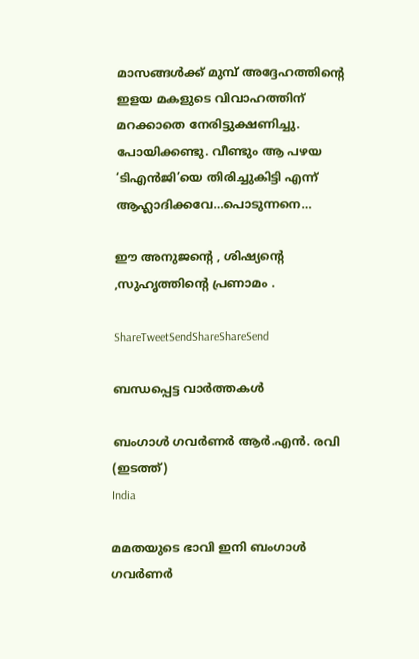മാസങ്ങള്‍ക്ക് മുമ്പ് അദ്ദേഹത്തിന്റെ ഇളയ മകളുടെ വിവാഹത്തിന് മറക്കാതെ നേരിട്ടുക്ഷണിച്ചു. പോയിക്കണ്ടു. വീണ്ടും ആ പഴയ ‘ടിഎന്‍ജി’യെ തിരിച്ചുകിട്ടി എന്ന് ആഹ്ലാദിക്കവേ…പൊടുന്നനെ…

ഈ അനുജന്റെ , ശിഷ്യന്റെ ,സുഹൃത്തിന്റെ പ്രണാമം .

ShareTweetSendShareShareSend

ബന്ധപ്പെട്ട വാര്‍ത്തകള്‍

ബംഗാള്‍ ഗവര്‍ണര്‍ ആര്‍.എന്‍. രവി (ഇടത്ത്)
India

മമതയുടെ ഭാവി ഇനി ബംഗാള്‍ ഗവര്‍ണര്‍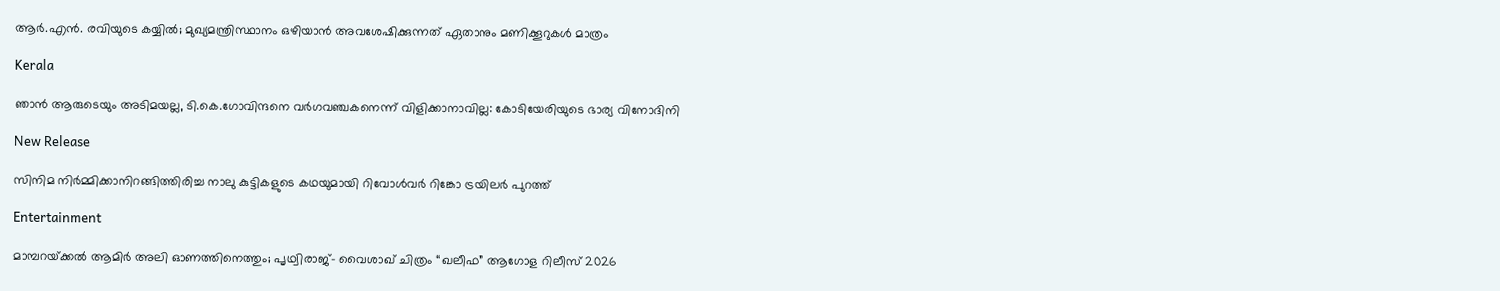ആര്‍.എന്‍. രവിയുടെ കയ്യില്‍; മുഖ്യമന്ത്രിസ്ഥാനം ഒഴിയാന്‍ അവശേഷിക്കുന്നത് ഏതാനും മണിക്കൂറുകള്‍ മാത്രം

Kerala

ഞാൻ ആരുടെയും അടിമയല്ല, ടി.കെ.ഗോവിന്ദനെ വർഗവഞ്ചകനെന്ന് വിളിക്കാനാവില്ല: കോടിയേരിയുടെ ഭാര്യ വിനോദിനി

New Release

സിനിമ നിർമ്മിക്കാനിറങ്ങിത്തിരിച്ച നാലു കുട്ടികളുടെ കഥയുമായി റിവോൾവർ റിങ്കോ ട്രയിലർ പുറത്ത്

Entertainment

മാമ്പറയ്‌ക്കൽ ആമിർ അലി ഓണത്തിനെത്തും; പൃഥ്വിരാജ്- വൈശാഖ് ചിത്രം “ഖലീഫ” ആഗോള റിലീസ് 2026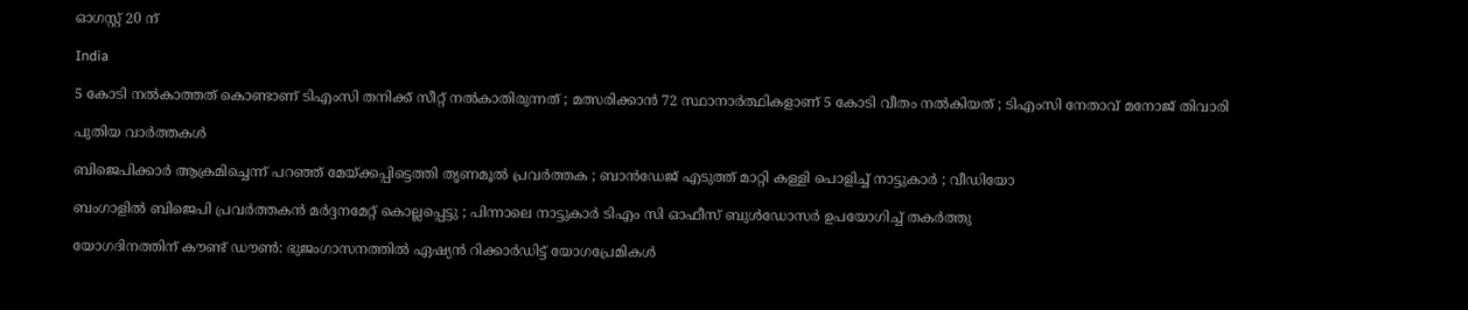ഓഗസ്റ്റ് 20 ന്

India

5 കോടി നൽകാത്തത് കൊണ്ടാണ് ടിഎംസി തനിക്ക് സീറ്റ് നൽകാതിരുന്നത് ; മത്സരിക്കാൻ 72 സ്ഥാനാർത്ഥികളാണ് 5 കോടി വീതം നൽകിയത് ; ടിഎംസി നേതാവ് മനോജ് തിവാരി

പുതിയ വാര്‍ത്തകള്‍

ബിജെപിക്കാർ ആക്രമിച്ചെന്ന് പറഞ്ഞ് മേയ്‌ക്കപ്പിട്ടെത്തി തൃണമൂൽ പ്രവർത്തക ; ബാൻഡേജ് എടുത്ത് മാറ്റി കള്ളി പൊളിച്ച് നാട്ടുകാർ ; വീഡിയോ

ബംഗാളിൽ ബിജെപി പ്രവർത്തകൻ മർദ്ദനമേറ്റ് കൊല്ലപ്പെട്ടു ; പിന്നാലെ നാട്ടുകാർ ടിഎം സി ഓഫീസ് ബുൾഡോസർ ഉപയോഗിച്ച് തകർത്തു

യോഗദിനത്തിന് കൗണ്ട് ഡൗണ്‍: ഭുജംഗാസനത്തിൽ ഏഷ്യന്‍ റിക്കാര്‍ഡിട്ട് യോഗപ്രേമികള്‍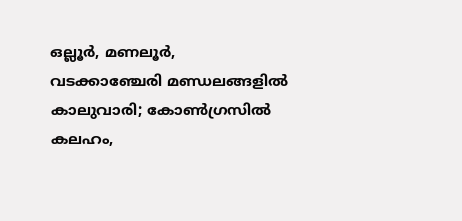ഒല്ലൂര്‍, മണലൂര്‍, വടക്കാഞ്ചേരി മണ്ഡലങ്ങളില്‍ കാലുവാരി; കോണ്‍ഗ്രസില്‍ കലഹം,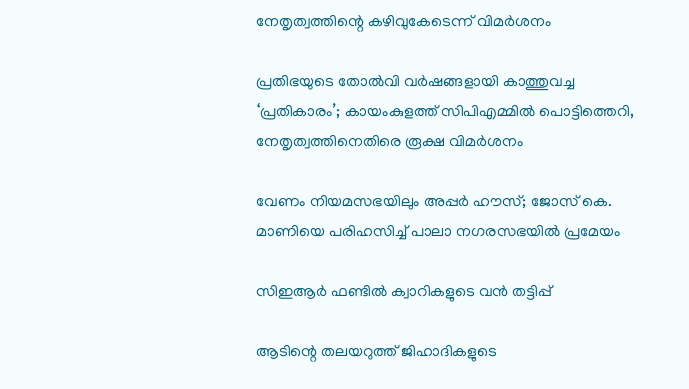നേതൃത്വത്തിന്റെ കഴിവുകേടെന്ന് വിമർശനം

പ്രതിഭയുടെ തോൽവി വർഷങ്ങളായി കാത്തുവച്ച ‘പ്രതികാരം’; കായംകുളത്ത് സിപിഎമ്മിൽ പൊട്ടിത്തെറി, നേതൃത്വത്തിനെതിരെ രൂക്ഷ വിമർശനം

വേണം നിയമസഭയിലും അപ്പർ ഹൗസ്; ജോസ് കെ. മാണിയെ പരിഹസിച്ച് പാലാ നഗരസഭയില്‍ പ്രമേയം

സിഇആര്‍ ഫണ്ടില്‍ ക്വാറികളുടെ വന്‍ തട്ടിപ്പ്

ആടിന്റെ തലയറുത്ത് ജിഹാദികളുടെ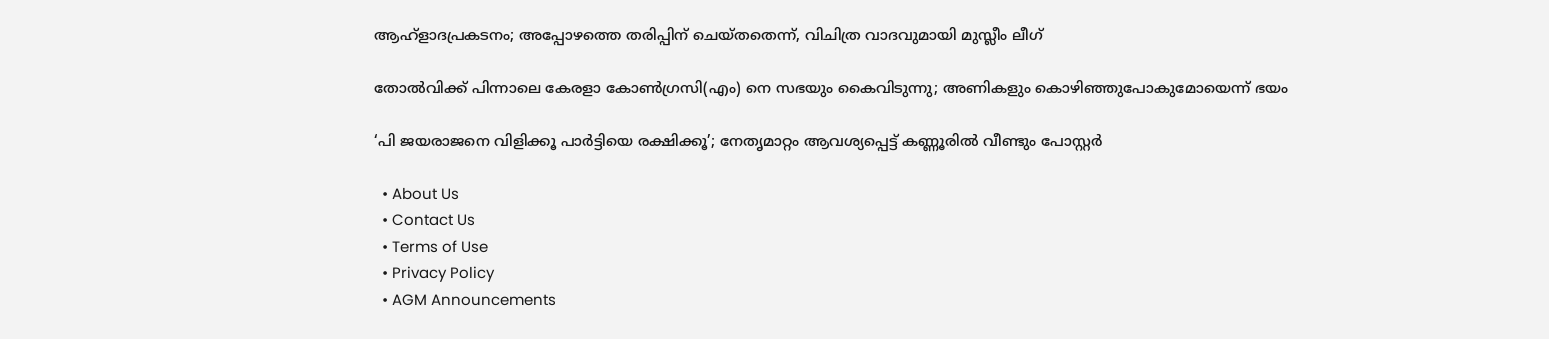ആഹ്ളാദപ്രകടനം; അപ്പോഴത്തെ തരിപ്പിന് ചെയ്തതെന്ന്, വിചിത്ര വാദവുമായി മുസ്ലീം ലീഗ്

തോല്‍വിക്ക് പിന്നാലെ കേരളാ കോണ്‍ഗ്രസി(എം) നെ സഭയും കൈവിടുന്നു; അണികളും കൊഴിഞ്ഞുപോകുമോയെന്ന് ഭയം

‘പി ജയരാജനെ വിളിക്കൂ പാർട്ടിയെ രക്ഷിക്കൂ’; നേതൃമാറ്റം ആവശ്യപ്പെട്ട് കണ്ണൂരിൽ വീണ്ടും പോസ്റ്റർ

  • About Us
  • Contact Us
  • Terms of Use
  • Privacy Policy
  • AGM Announcements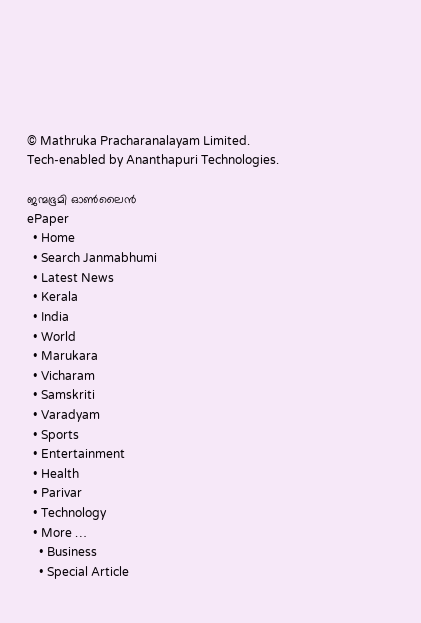© Mathruka Pracharanalayam Limited.
Tech-enabled by Ananthapuri Technologies.

ജന്മഭൂമി ഓണ്‍ലൈന്‍
ePaper
  • Home
  • Search Janmabhumi
  • Latest News
  • Kerala
  • India
  • World
  • Marukara
  • Vicharam
  • Samskriti
  • Varadyam
  • Sports
  • Entertainment
  • Health
  • Parivar
  • Technology
  • More …
    • Business
    • Special Article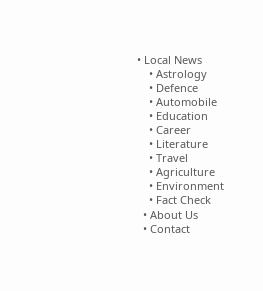• Local News
    • Astrology
    • Defence
    • Automobile
    • Education
    • Career
    • Literature
    • Travel
    • Agriculture
    • Environment
    • Fact Check
  • About Us
  • Contact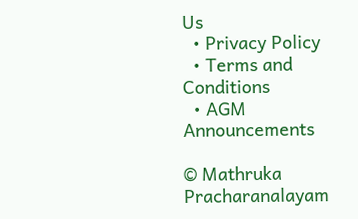Us
  • Privacy Policy
  • Terms and Conditions
  • AGM Announcements

© Mathruka Pracharanalayam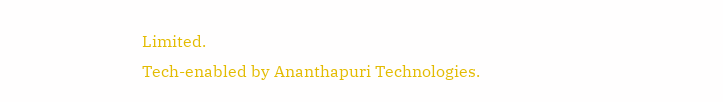Limited.
Tech-enabled by Ananthapuri Technologies.